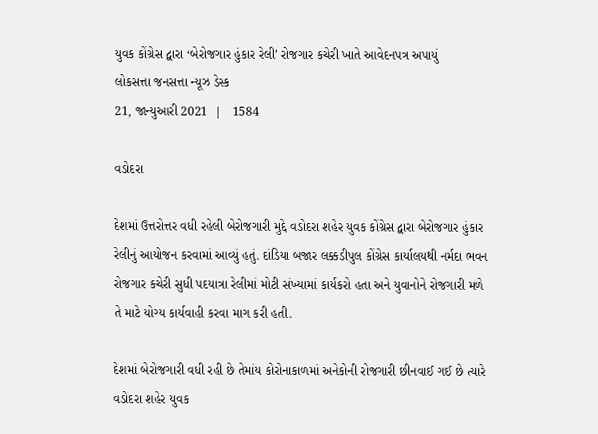યુવક કોંગ્રેસ દ્વારા ‘બેરોજગાર હુંકાર રેલી’ રોજગાર કચેરી ખાતે આવેદનપત્ર અપાયું
લોકસત્તા જનસત્તા ન્યૂઝ ડેસ્ક
21, જાન્યુઆરી 2021  |   1584

વડોદરા

દેશમાં ઉત્તરોત્તર વધી રહેલી બેરોજગારી મુદ્દે વડોદરા શહેર યુવક કોંગ્રેસ દ્વારા બેરોજગાર હુંકાર રેલીનું આયોજન કરવામાં આવ્યું હતું. દાંડિયા બજાર લક્કડીપુલ કોંગ્રેસ કાર્યાલયથી નર્મદા ભવન રોજગાર કચેરી સુધી પદયાત્રા રેલીમાં મોટી સંખ્યામાં કાર્યકરો હતા અને યુવાનોને રોજગારી મળે તે માટે યોગ્ય કાર્યવાહી કરવા માગ કરી હતી.

દેશમાં બેરોજગારી વધી રહી છે તેમાંય કોરોનાકાળમાં અનેકોની રોજગારી છીનવાઈ ગઈ છે ત્યારે વડોદરા શહેર યુવક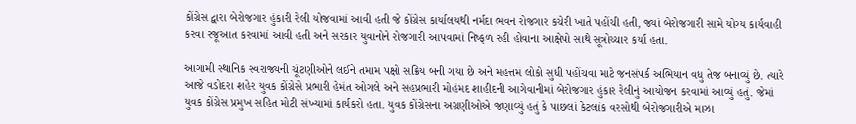કોંગ્રેસ દ્વારા બેરોજગાર હુંકારી રેલી યોજવામાં આવી હતી જે કોંગ્રેસ કાર્યાલયથી નર્મદા ભવન રોજગાર કચેરી ખાતે પહોંચી હતી, જ્યાં બેરોજગારી સામે યોગ્ય કાર્યવાહી કરવા રજૂઆત કરવામાં આવી હતી અને સરકાર યુવાનોને રોજગારી આપવામાં નિષ્ફળ રહી હોવાના આક્ષેપો સાથે સૂત્રોચ્ચાર કર્યા હતા.

આગામી સ્થાનિક સ્વરાજ્યની ચૂંટણીઓને લઈને તમામ પક્ષો સક્રિય બની ગયા છે અને મહત્તમ લોકો સુધી પહોંચવા માટે જનસંપર્ક અભિયાન વધુ તેજ બનાવ્યું છે. ત્યારે આજે વડોદરા શહેર યુવક કોંગ્રેસે પ્રભારી હેમંત ઓગલે અને સહપ્રભારી મોહંમદ શાહીદની આગેવાનીમાં બેરોજગાર હુંકાર રેલીનું આયોજન કરવામાં આવ્યું હતું. જેમાં યુવક કોંગ્રેસ પ્રમુખ સહિત મોટી સંખ્યામાં કાર્યકરો હતા. યુવક કોંગ્રેસના અગ્રણીઓએ જણાવ્યું હતું કે પાછલાં કેટલાંક વરસોથી બેરોજગારીએ માઝા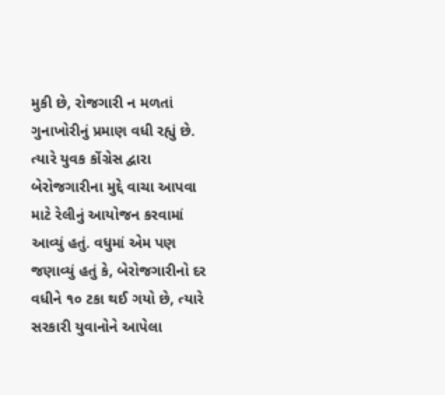મુકી છે, રોજગારી ન મળતાં ગુનાખોરીનું પ્રમાણ વધી રહ્યું છે. ત્યારે યુવક કોંગ્રેસ દ્વારા બેરોજગારીના મુદ્દે વાચા આપવા માટે રેલીનું આયોજન કરવામાં આવ્યું હતું. વધુમાં એમ પણ જણાવ્યું હતું કે, બેરોજગારીનો દર વધીને ૧૦ ટકા થઈ ગયો છે, ત્યારે સરકારી યુવાનોને આપેલા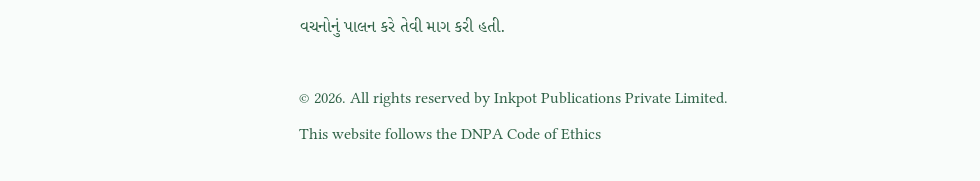વચનોનું પાલન કરે તેવી માગ કરી હતી.

© 2026. All rights reserved by Inkpot Publications Private Limited.
This website follows the DNPA Code of Ethics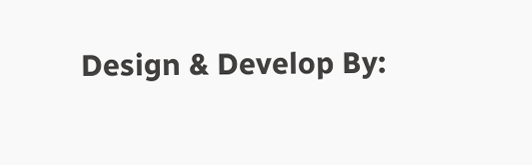Design & Develop By: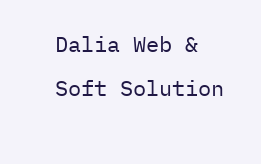Dalia Web & Soft Solution